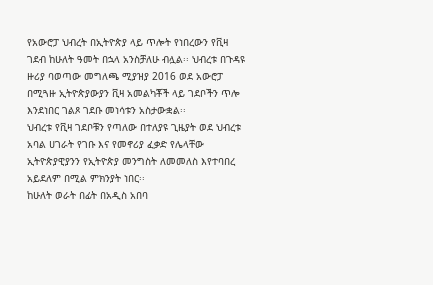የአውሮፓ ህብረት በኢትዮጵያ ላይ ጥሎት የነበረውን የቪዛ ገደብ ከሁለት ዓመት በኋላ አንስቻለሁ ብሏል፡፡ ህብረቱ በጉዳዩ ዙሪያ ባወጣው መግለጫ ሚያዝያ 2016 ወደ አውሮፓ በሚጓዙ ኢትዮጵያውያን ቪዛ አመልካቾች ላይ ገደቦችን ጥሎ እንደነበር ገልጾ ገደቡ መነሳቱን አስታውቋል፡፡
ህብረቱ የቪዛ ገደቦቹን የጣለው በተለያዩ ጊዜያት ወደ ህብረቱ አባል ሀገራት የገቡ እና የመኖሪያ ፈቃድ የሌላቸው ኢትዮጵያዊያንን የኢትዮጵያ መንግስት ለመመለስ እየተባበረ አይደለም በሚል ምክንያት ነበር፡፡
ከሁለት ወራት በፊት በአዲስ አበባ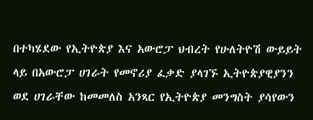በተካሄደው የኢትዮጵያ እና አውሮፓ ህብረት የሁለትዮሽ ውይይት ላይ በአውሮፓ ሀገራት የመኖሪያ ፈቃድ ያላገኙ ኢትዮጵያዊያንን ወደ ሀገራቸው ከመመለስ አንጻር የኢትዮጵያ መንግስት ያሳየውን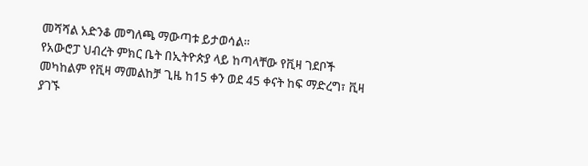መሻሻል አድንቆ መግለጫ ማውጣቱ ይታወሳል፡፡
የአውሮፓ ህብረት ምክር ቤት በኢትዮጵያ ላይ ከጣላቸው የቪዛ ገደቦች መካከልም የቪዛ ማመልከቻ ጊዜ ከ15 ቀን ወደ 45 ቀናት ከፍ ማድረግ፣ ቪዛ ያገኙ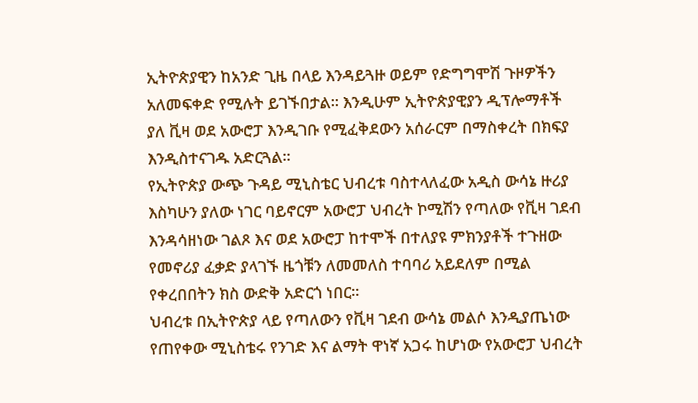ኢትዮጵያዊን ከአንድ ጊዜ በላይ እንዳይጓዙ ወይም የድግግሞሽ ጉዞዎችን አለመፍቀድ የሚሉት ይገኙበታል፡፡ እንዲሁም ኢትዮጵያዊያን ዲፕሎማቶች ያለ ቪዛ ወደ አውሮፓ እንዲገቡ የሚፈቅደውን አሰራርም በማስቀረት በክፍያ እንዲስተናገዱ አድርጓል፡፡
የኢትዮጵያ ውጭ ጉዳይ ሚኒስቴር ህብረቱ ባስተላለፈው አዲስ ውሳኔ ዙሪያ እስካሁን ያለው ነገር ባይኖርም አውሮፓ ህብረት ኮሚሽን የጣለው የቪዛ ገደብ እንዳሳዘነው ገልጾ እና ወደ አውሮፓ ከተሞች በተለያዩ ምክንያቶች ተጉዘው የመኖሪያ ፈቃድ ያላገኙ ዜጎቹን ለመመለስ ተባባሪ አይደለም በሚል የቀረበበትን ክስ ውድቅ አድርጎ ነበር፡፡
ህብረቱ በኢትዮጵያ ላይ የጣለውን የቪዛ ገደብ ውሳኔ መልሶ እንዲያጤነው የጠየቀው ሚኒስቴሩ የንገድ እና ልማት ዋነኛ አጋሩ ከሆነው የአውሮፓ ህብረት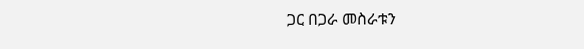ጋር በጋራ መስራቱን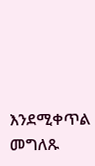እንደሚቀጥል መግለጹ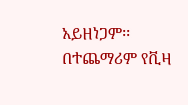አይዘነጋም፡፡ በተጨማሪም የቪዛ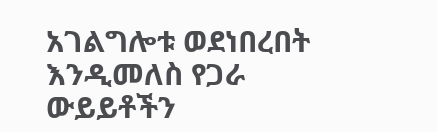አገልግሎቱ ወደነበረበት እንዲመለስ የጋራ ውይይቶችን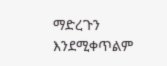ማድረጉን እንደሚቀጥልም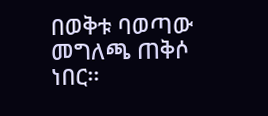በወቅቱ ባወጣው መግለጫ ጠቅሶ ነበር፡፡